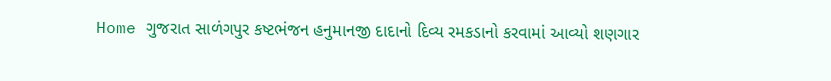Home ગુજરાત સાળંગપુર કષ્ટભંજન હનુમાનજી દાદાનો દિવ્ય રમકડાનો કરવામાં આવ્યો શણગાર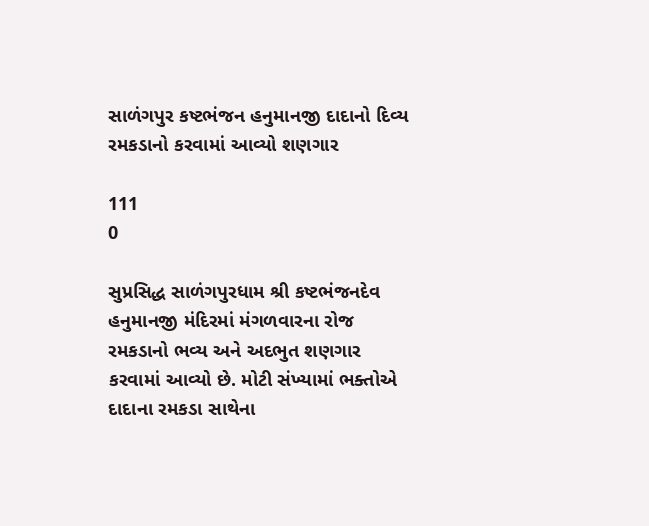સાળંગપુર કષ્ટભંજન હનુમાનજી દાદાનો દિવ્ય રમકડાનો કરવામાં આવ્યો શણગાર

111
0

સુપ્રસિદ્ધ સાળંગપુરધામ શ્રી કષ્ટભંજનદેવ હનુમાનજી મંદિરમાં મંગળવારના રોજ રમકડાનો ભવ્ય અને અદભુત શણગાર કરવામાં આવ્યો છે. મોટી સંખ્યામાં ભક્તોએ દાદાના રમકડા સાથેના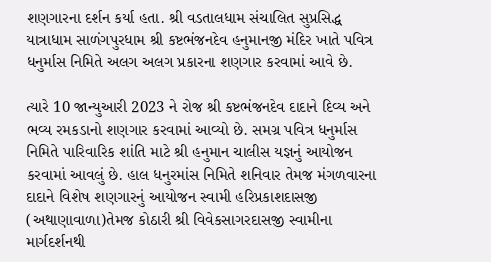શણગારના દર્શન કર્યા હતા. શ્રી વડતાલધામ સંચાલિત સુપ્રસિદ્ધ યાત્રાધામ સાળંગપુરધામ શ્રી કષ્ટભંજનદેવ હનુમાનજી મંદિર ખાતે પવિત્ર ધનુર્માસ નિમિતે અલગ અલગ પ્રકારના શણગાર કરવામાં આવે છે.

ત્યારે 10 જાન્યુઆરી 2023 ને રોજ શ્રી કષ્ટભંજનદેવ દાદાને દિવ્ય અને ભવ્ય રમકડાનો શણગાર કરવામાં આવ્યો છે. સમગ્ર પવિત્ર ધનુર્માસ નિમિતે પારિવારિક શાંતિ માટે શ્રી હનુમાન ચાલીસ યજ્ઞનું આયોજન કરવામાં આવલું છે. હાલ ધનુરમાંસ નિમિતે શનિવાર તેમજ મંગળવારના દાદાને વિશેષ શણગારનું આયોજન સ્વામી હરિપ્રકાશદાસજી (અથાણાવાળા)તેમજ કોઠારી શ્રી વિવેકસાગરદાસજી સ્વામીના માર્ગદર્શનથી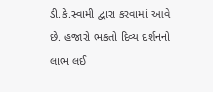ડી.કે.સ્વામી દ્વારા કરવામાં આવે છે. હજારો ભકતો દિવ્ય દર્શનનો લાભ લઈ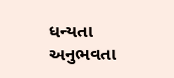ધન્યતા અનુભવતા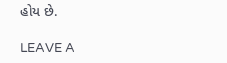હોય છે.

LEAVE A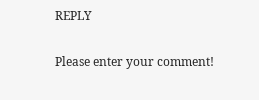REPLY

Please enter your comment!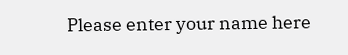Please enter your name here